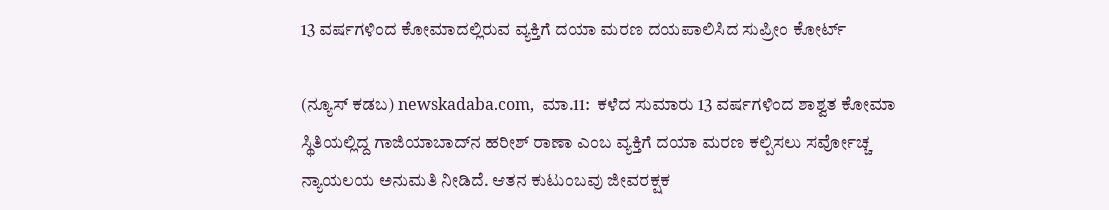13 ವರ್ಷಗಳಿಂದ ಕೋಮಾದಲ್ಲಿರುವ ವ್ಯಕ್ತಿಗೆ ದಯಾ ಮರಣ ದಯಪಾಲಿಸಿದ ಸುಪ್ರೀಂ ಕೋರ್ಟ್‌

(ನ್ಯೂಸ್‌ ಕಡಬ) newskadaba.com,  ಮಾ.11:  ಕಳೆದ ಸುಮಾರು 13 ವರ್ಷಗಳಿಂದ ಶಾಶ್ವತ ಕೋಮಾ ಸ್ಥಿತಿಯಲ್ಲಿದ್ದ ಗಾಜಿಯಾಬಾದ್‌ನ ಹರೀಶ್‌ ರಾಣಾ ಎಂಬ ವ್ಯಕ್ತಿಗೆ ದಯಾ ಮರಣ ಕಲ್ಪಿಸಲು ಸರ್ವೋಚ್ಚ ನ್ಯಾಯಲಯ ಅನುಮತಿ ನೀಡಿದೆ. ಆತನ ಕುಟುಂಬವು ಜೀವರಕ್ಷಕ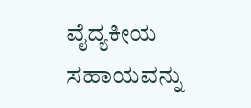ವೈದ್ಯಕೀಯ ಸಹಾಯವನ್ನು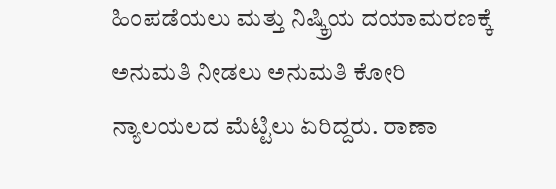ಹಿಂಪಡೆಯಲು ಮತ್ತು ನಿಷ್ಕ್ರಿಯ ದಯಾಮರಣಕ್ಕೆ ಅನುಮತಿ ನೀಡಲು ಅನುಮತಿ ಕೋರಿ ನ್ಯಾಲಯಲದ ಮೆಟ್ಟಿಲು ಏರಿದ್ದರು. ರಾಣಾ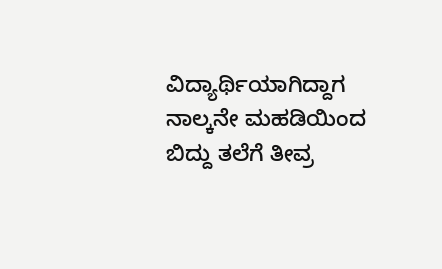ವಿದ್ಯಾರ್ಥಿಯಾಗಿದ್ದಾಗ ನಾಲ್ಕನೇ ಮಹಡಿಯಿಂದ ಬಿದ್ದು ತಲೆಗೆ ತೀವ್ರ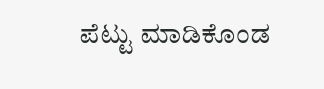ಪೆಟ್ಟು ಮಾಡಿಕೊಂಡ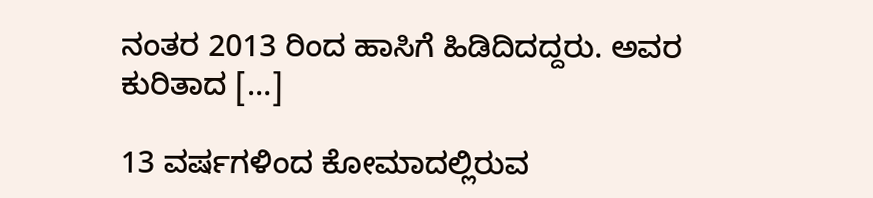ನಂತರ 2013 ರಿಂದ ಹಾಸಿಗೆ ಹಿಡಿದಿದದ್ದರು. ಅವರ ಕುರಿತಾದ […]

13 ವರ್ಷಗಳಿಂದ ಕೋಮಾದಲ್ಲಿರುವ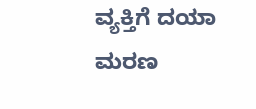ವ್ಯಕ್ತಿಗೆ ದಯಾ ಮರಣ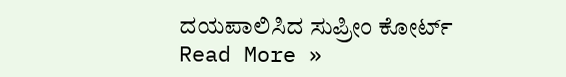ದಯಪಾಲಿಸಿದ ಸುಪ್ರೀಂ ಕೋರ್ಟ್‌ Read More »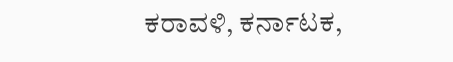ಕರಾವಳಿ, ಕರ್ನಾಟಕ,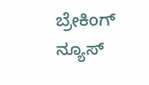ಬ್ರೇಕಿಂಗ್ ನ್ಯೂಸ್